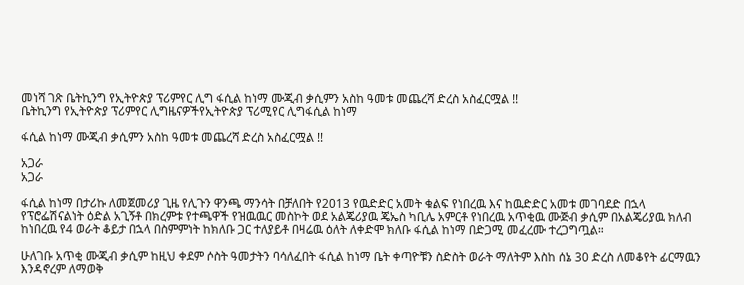መነሻ ገጽ ቤትኪንግ የኢትዮጵያ ፕሪምየር ሊግ ፋሲል ከነማ ሙጂብ ቃሲምን አስከ ዓመቱ መጨረሻ ድረስ አስፈርሟል !!
ቤትኪንግ የኢትዮጵያ ፕሪምየር ሊግዜናዎችየኢትዮጵያ ፕሪሚየር ሊግፋሲል ከነማ

ፋሲል ከነማ ሙጂብ ቃሲምን አስከ ዓመቱ መጨረሻ ድረስ አስፈርሟል !!

አጋራ
አጋራ

ፋሲል ከነማ በታሪኩ ለመጀመሪያ ጊዜ የሊጉን ዋንጫ ማንሳት በቻለበት የ2013 የዉድድር አመት ቁልፍ የነበረዉ እና ከዉድድር አመቱ መገባደድ በኋላ የፕሮፌሽናልነት ዕድል አጊኝቶ በክረምቱ የተጫዋች የዝዉዉር መስኮት ወደ አልጄሪያዉ ጄኤስ ካቢሌ አምርቶ የነበረዉ አጥቂዉ ሙጅብ ቃሲም በአልጄሪያዉ ክለብ ከነበረዉ የ4 ወራት ቆይታ በኋላ በስምምነት ከክለቡ ጋር ተለያይቶ በዛሬዉ ዕለት ለቀድሞ ክለቡ ፋሲል ከነማ በድጋሚ መፈረሙ ተረጋግጧል።

ሁለገቡ አጥቂ ሙጂብ ቃሲም ከዚህ ቀደም ሶስት ዓመታትን ባሳለፈበት ፋሲል ከነማ ቤት ቀጣዮቹን ስድስት ወራት ማለትም እስከ ሰኔ 30 ድረስ ለመቆየት ፊርማዉን እንዳኖረም ለማወቅ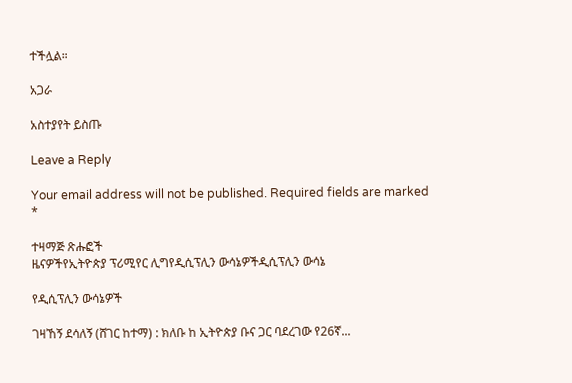ተችሏል።

አጋራ

አስተያየት ይስጡ

Leave a Reply

Your email address will not be published. Required fields are marked *

ተዛማጅ ጽሑፎች
ዜናዎችየኢትዮጵያ ፕሪሚየር ሊግየዲሲፕሊን ውሳኔዎችዲሲፕሊን ውሳኔ

የዲሲፕሊን ውሳኔዎች

ገዛኸኝ ደሳለኝ (ሸገር ከተማ) : ክለቡ ከ ኢትዮጵያ ቡና ጋር ባደረገው የ26ኛ...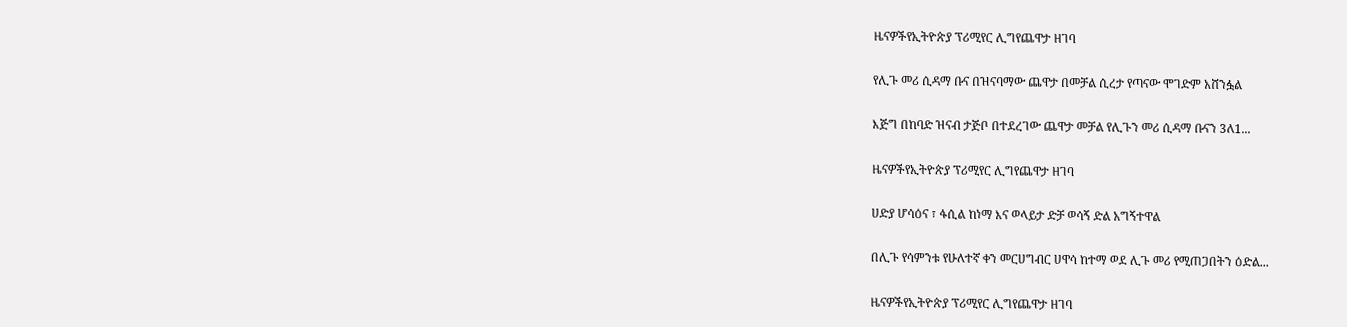ዜናዎችየኢትዮጵያ ፕሪሚየር ሊግየጨዋታ ዘገባ

የሊጉ መሪ ሲዳማ ቡና በዝናባማው ጨዋታ በመቻል ሲረታ የጣናው ሞገድም አሸንፏል

እጅግ በከባድ ዝናብ ታጅቦ በተደረገው ጨዋታ መቻል የሊጉን መሪ ሲዳማ ቡናን 3ለ1...

ዜናዎችየኢትዮጵያ ፕሪሚየር ሊግየጨዋታ ዘገባ

ሀድያ ሆሳዕና ፣ ፋሲል ከነማ እና ወላይታ ድቻ ወሳኝ ድል አግኝተዋል

በሊጉ የሳምንቱ የሁለተኛ ቀን መርሀግብር ሀዋሳ ከተማ ወደ ሊጉ መሪ የሚጠጋበትን ዕድል...

ዜናዎችየኢትዮጵያ ፕሪሚየር ሊግየጨዋታ ዘገባ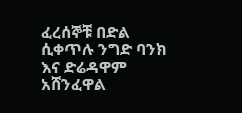ፈረሰኞቹ በድል ሲቀጥሉ ንግድ ባንክ እና ድሬዳዋም አሸንፈዋል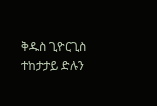ቅዱስ ጊዮርጊስ ተከታታይ ድሉን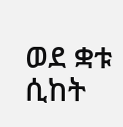ወደ ቋቱ ሲከት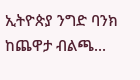ኢትዮጵያ ንግድ ባንክ ከጨዋታ ብልጫ...